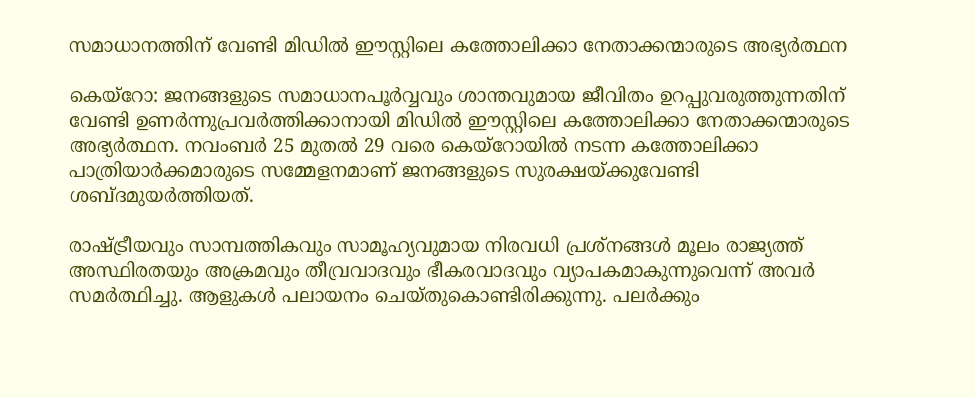സമാധാനത്തിന് വേണ്ടി മിഡില്‍ ഈസ്റ്റിലെ കത്തോലിക്കാ നേതാക്കന്മാരുടെ അഭ്യര്‍ത്ഥന

കെയ്‌റോ: ജനങ്ങളുടെ സമാധാനപൂര്‍വ്വവും ശാന്തവുമായ ജീവിതം ഉറപ്പുവരുത്തുന്നതിന് വേണ്ടി ഉണര്‍ന്നുപ്രവര്‍ത്തിക്കാനായി മിഡില്‍ ഈസ്റ്റിലെ കത്തോലിക്കാ നേതാക്കന്മാരുടെ അഭ്യര്‍ത്ഥന. നവംബര്‍ 25 മുതല്‍ 29 വരെ കെയ്‌റോയില്‍ നടന്ന കത്തോലിക്കാ പാത്രിയാര്‍ക്കമാരുടെ സമ്മേളനമാണ് ജനങ്ങളുടെ സുരക്ഷയ്ക്കുവേണ്ടി ശബ്ദമുയര്‍ത്തിയത്.

രാഷ്ട്രീയവും സാമ്പത്തികവും സാമൂഹ്യവുമായ നിരവധി പ്രശ്‌നങ്ങള്‍ മൂലം രാജ്യത്ത് അസ്ഥിരതയും അക്രമവും തീവ്രവാദവും ഭീകരവാദവും വ്യാപകമാകുന്നുവെന്ന് അവര്‍ സമര്‍ത്ഥിച്ചു. ആളുകള്‍ പലായനം ചെയ്തുകൊണ്ടിരിക്കുന്നു. പലര്‍ക്കും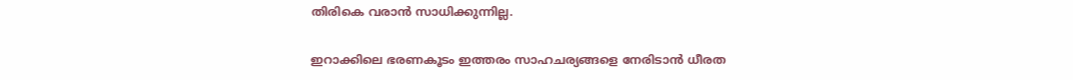തിരികെ വരാന്‍ സാധിക്കുന്നില്ല.

ഇറാക്കിലെ ഭരണകൂടം ഇത്തരം സാഹചര്യങ്ങളെ നേരിടാന്‍ ധീരത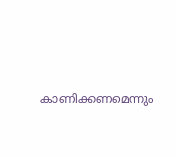കാണിക്കണമെന്നും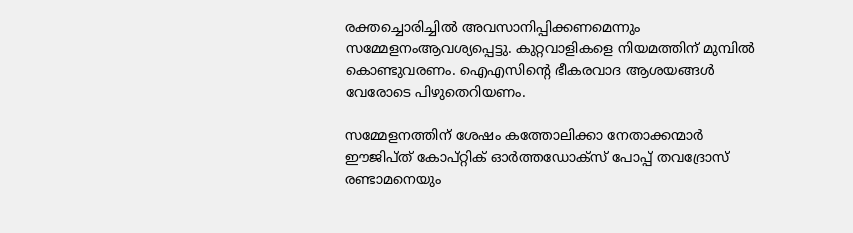രക്തച്ചൊരിച്ചില്‍ അവസാനിപ്പിക്കണമെന്നും സമ്മേളനംആവശ്യപ്പെട്ടു. കുറ്റവാളികളെ നിയമത്തിന് മുമ്പില്‍ കൊണ്ടുവരണം. ഐഎസിന്റെ ഭീകരവാദ ആശയങ്ങള്‍ വേരോടെ പിഴുതെറിയണം.

സമ്മേളനത്തിന് ശേഷം കത്തോലിക്കാ നേതാക്കന്മാര്‍ ഈജിപ്ത് കോപ്റ്റിക് ഓര്‍ത്തഡോക്‌സ് പോപ്പ് തവദ്രോസ് രണ്ടാമനെയും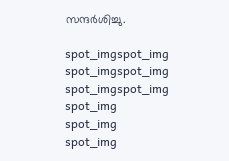സന്ദര്‍ശിച്ചു.

spot_imgspot_img
spot_imgspot_img
spot_imgspot_img
spot_img
spot_img
spot_img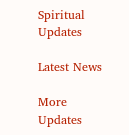Spiritual Updates

Latest News

More Updates